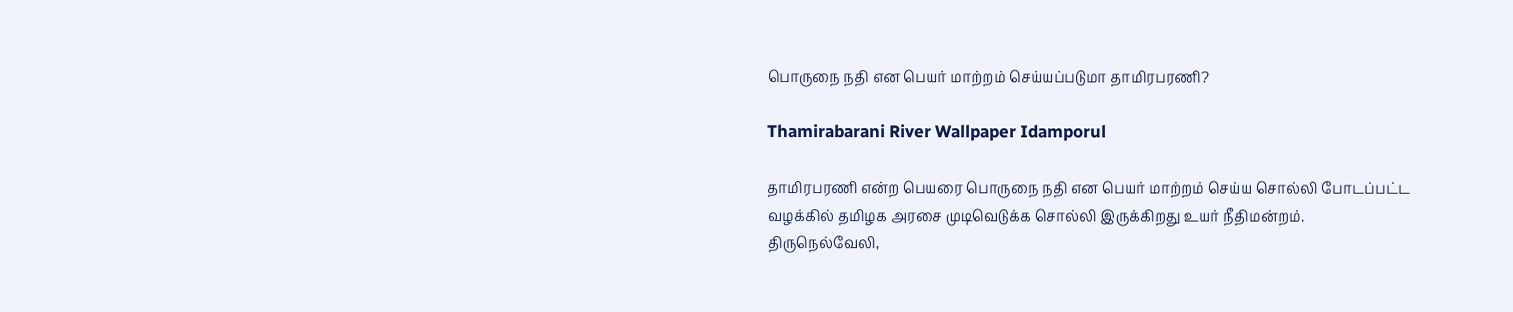பொருநை நதி என பெயர் மாற்றம் செய்யப்படுமா தாமிரபரணி?

Thamirabarani River Wallpaper Idamporul

தாமிரபரணி என்ற பெயரை பொருநை நதி என பெயர் மாற்றம் செய்ய சொல்லி போடப்பட்ட வழக்கில் தமிழக அரசை முடிவெடுக்க சொல்லி இருக்கிறது உயர் நீதிமன்றம். திருநெல்வேலி,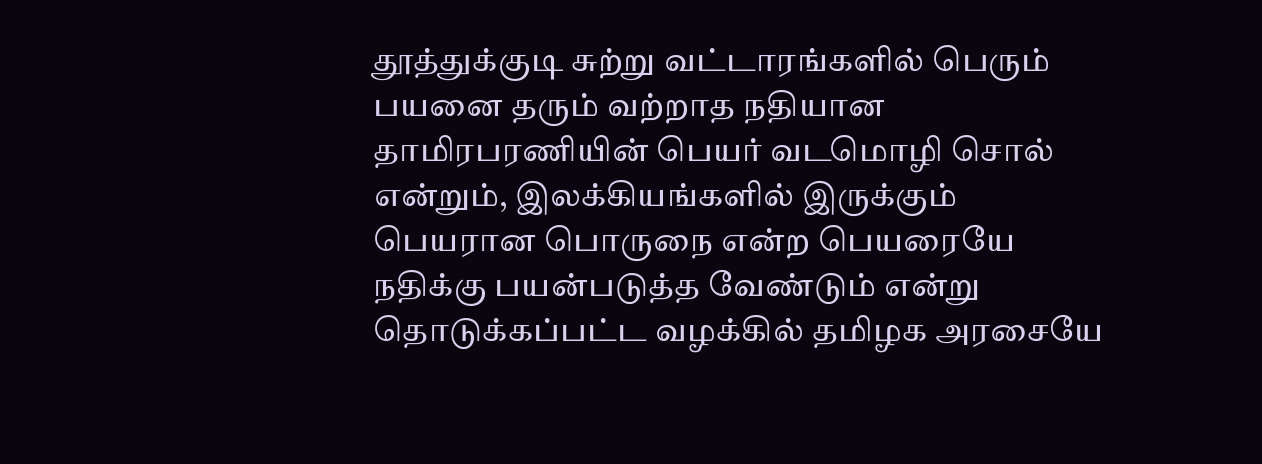தூத்துக்குடி சுற்று வட்டாரங்களில் பெரும் பயனை தரும் வற்றாத நதியான தாமிரபரணியின் பெயர் வடமொழி சொல் என்றும், இலக்கியங்களில் இருக்கும் பெயரான பொருநை என்ற பெயரையே நதிக்கு பயன்படுத்த வேண்டும் என்று தொடுக்கப்பட்ட வழக்கில் தமிழக அரசையே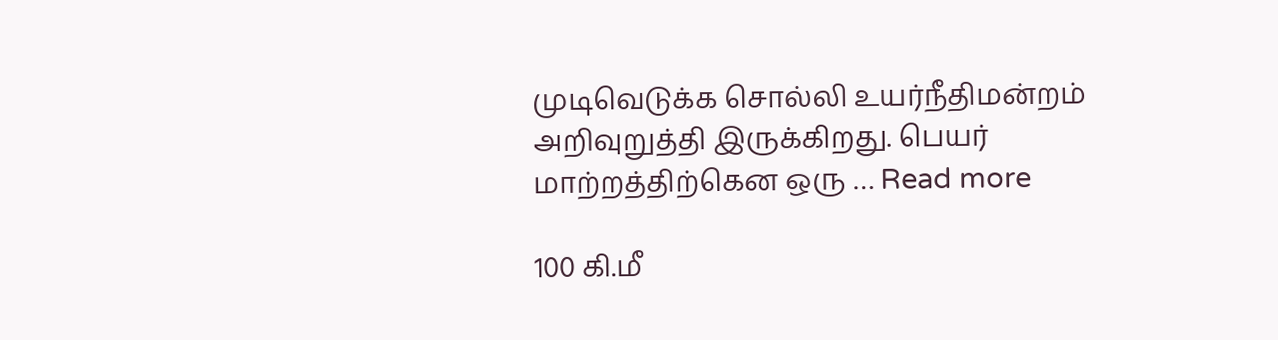முடிவெடுக்க சொல்லி உயர்நீதிமன்றம் அறிவுறுத்தி இருக்கிறது. பெயர் மாற்றத்திற்கென ஒரு … Read more

100 கி.மீ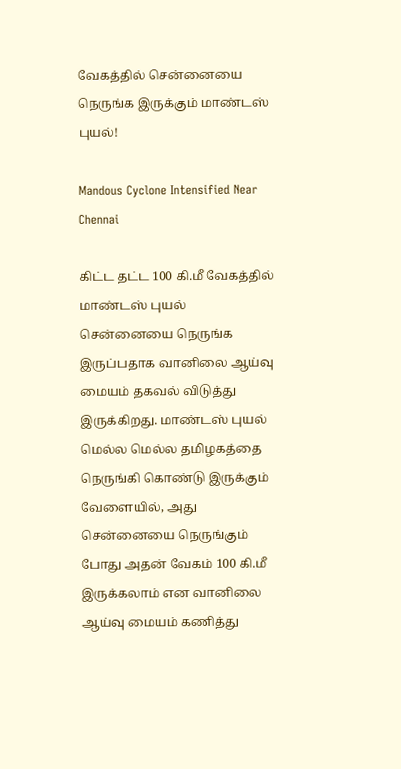வேகத்தில் சென்னையை நெருங்க இருக்கும் மாண்டஸ் புயல்!

Mandous Cyclone Intensified Near Chennai

கிட்ட தட்ட 100 கி.மீ வேகத்தில் மாண்டஸ் புயல் சென்னையை நெருங்க இருப்பதாக வானிலை ஆய்வு மையம் தகவல் விடுத்து இருக்கிறது. மாண்டஸ் புயல் மெல்ல மெல்ல தமிழகத்தை நெருங்கி கொண்டு இருக்கும் வேளையில், அது சென்னையை நெருங்கும் போது அதன் வேகம் 100 கி.மீ இருக்கலாம் என வானிலை ஆய்வு மையம் கணித்து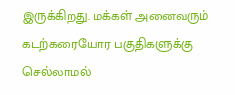இருக்கிறது. மக்கள் அனைவரும் கடற்கரையோர பகுதிகளுக்கு செல்லாமல்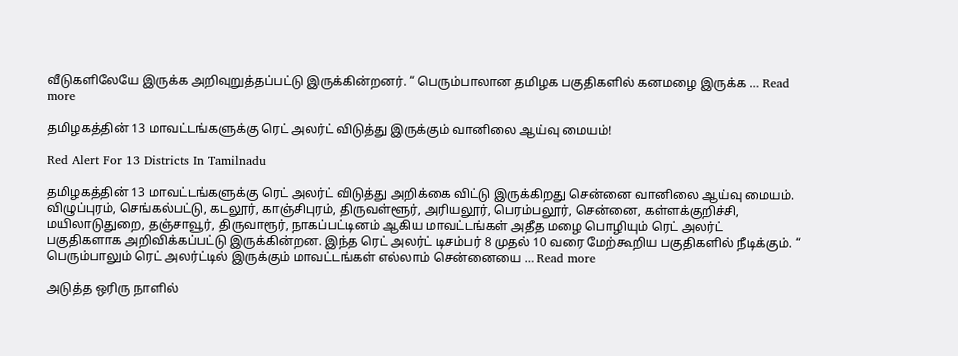வீடுகளிலேயே இருக்க அறிவுறுத்தப்பட்டு இருக்கின்றனர். “ பெரும்பாலான தமிழக பகுதிகளில் கனமழை இருக்க … Read more

தமிழகத்தின் 13 மாவட்டங்களுக்கு ரெட் அலர்ட் விடுத்து இருக்கும் வானிலை ஆய்வு மையம்!

Red Alert For 13 Districts In Tamilnadu

தமிழகத்தின் 13 மாவட்டங்களுக்கு ரெட் அலர்ட் விடுத்து அறிக்கை விட்டு இருக்கிறது சென்னை வானிலை ஆய்வு மையம். விழுப்புரம், செங்கல்பட்டு, கடலூர், காஞ்சிபுரம், திருவள்ளூர், அரியலூர், பெரம்பலூர், சென்னை, கள்ளக்குறிச்சி, மயிலாடுதுறை, தஞ்சாவூர், திருவாரூர், நாகப்பட்டினம் ஆகிய மாவட்டங்கள் அதீத மழை பொழியும் ரெட் அலர்ட் பகுதிகளாக அறிவிக்கப்பட்டு இருக்கின்றன. இந்த ரெட் அலர்ட் டிசம்பர் 8 முதல் 10 வரை மேற்கூறிய பகுதிகளில் நீடிக்கும். “ பெரும்பாலும் ரெட் அலர்ட்டில் இருக்கும் மாவட்டங்கள் எல்லாம் சென்னையை … Read more

அடுத்த ஒரிரு நாளில்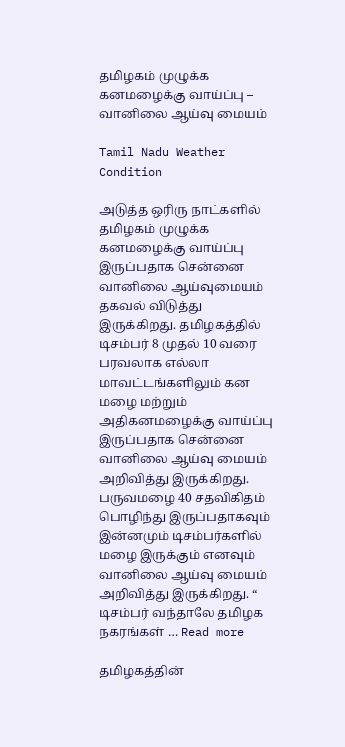தமிழகம் முழுக்க கனமழைக்கு வாய்ப்பு – வானிலை ஆய்வு மையம்

Tamil Nadu Weather Condition

அடுத்த ஒரிரு நாட்களில் தமிழகம் முழுக்க கனமழைக்கு வாய்ப்பு இருப்பதாக சென்னை வானிலை ஆய்வுமையம் தகவல் விடுத்து இருக்கிறது. தமிழகத்தில் டிசம்பர் 8 முதல் 10 வரை பரவலாக எல்லா மாவட்டங்களிலும் கன மழை மற்றும் அதிகனமழைக்கு வாய்ப்பு இருப்பதாக சென்னை வானிலை ஆய்வு மையம் அறிவித்து இருக்கிறது. பருவமழை 40 சதவிகிதம் பொழிந்து இருப்பதாகவும் இன்னமும் டிசம்பர்களில் மழை இருக்கும் எனவும் வானிலை ஆய்வு மையம் அறிவித்து இருக்கிறது. “ டிசம்பர் வந்தாலே தமிழக நகரங்கள் … Read more

தமிழகத்தின்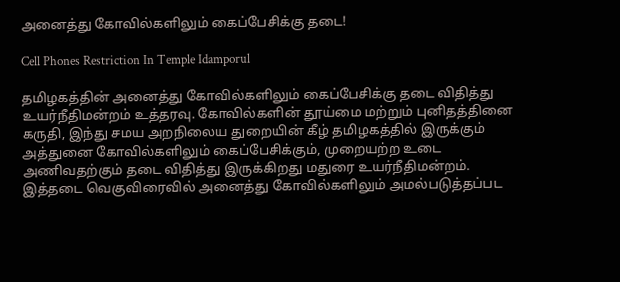அனைத்து கோவில்களிலும் கைப்பேசிக்கு தடை!

Cell Phones Restriction In Temple Idamporul

தமிழகத்தின் அனைத்து கோவில்களிலும் கைப்பேசிக்கு தடை விதித்து உயர்நீதிமன்றம் உத்தரவு. கோவில்களின் தூய்மை மற்றும் புனிதத்தினை கருதி, இந்து சமய அறநிலைய துறையின் கீழ் தமிழகத்தில் இருக்கும் அத்துனை கோவில்களிலும் கைப்பேசிக்கும், முறையற்ற உடை அணிவதற்கும் தடை விதித்து இருக்கிறது மதுரை உயர்நீதிமன்றம். இத்தடை வெகுவிரைவில் அனைத்து கோவில்களிலும் அமல்படுத்தப்பட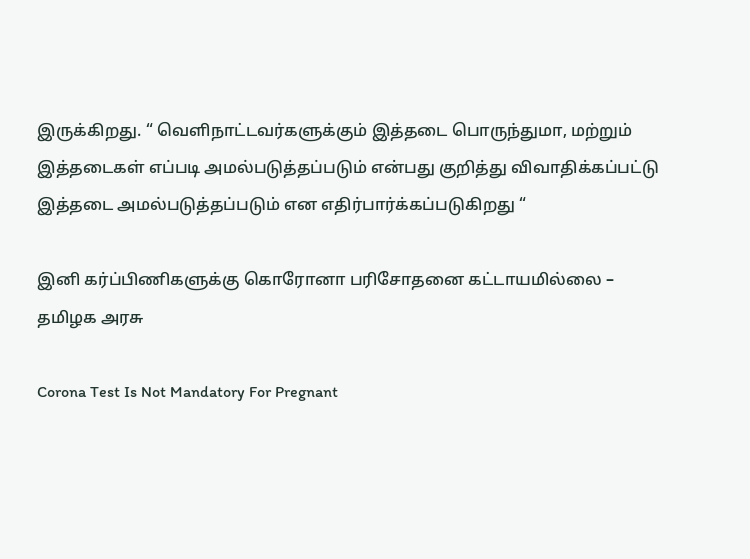இருக்கிறது. “ வெளிநாட்டவர்களுக்கும் இத்தடை பொருந்துமா, மற்றும் இத்தடைகள் எப்படி அமல்படுத்தப்படும் என்பது குறித்து விவாதிக்கப்பட்டு இத்தடை அமல்படுத்தப்படும் என எதிர்பார்க்கப்படுகிறது “

இனி கர்ப்பிணிகளுக்கு கொரோனா பரிசோதனை கட்டாயமில்லை – தமிழக அரசு

Corona Test Is Not Mandatory For Pregnant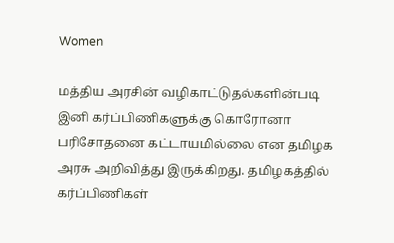Women

மத்திய அரசின் வழிகாட்டுதல்களின்படி இனி கர்ப்பிணிகளுக்கு கொரோனா பரிசோதனை கட்டாயமில்லை என தமிழக அரசு அறிவித்து இருக்கிறது. தமிழகத்தில் கர்ப்பிணிகள்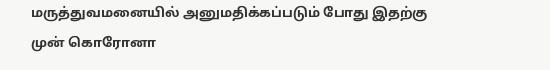மருத்துவமனையில் அனுமதிக்கப்படும் போது இதற்கு முன் கொரோனா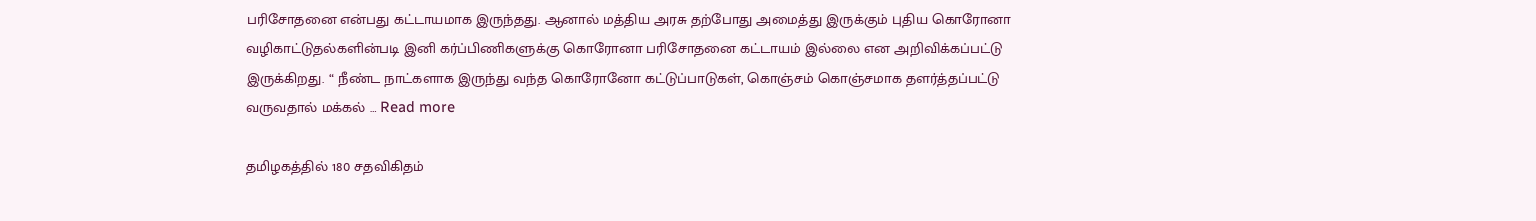பரிசோதனை என்பது கட்டாயமாக இருந்தது. ஆனால் மத்திய அரசு தற்போது அமைத்து இருக்கும் புதிய கொரோனா வழிகாட்டுதல்களின்படி இனி கர்ப்பிணிகளுக்கு கொரோனா பரிசோதனை கட்டாயம் இல்லை என அறிவிக்கப்பட்டு இருக்கிறது. “ நீண்ட நாட்களாக இருந்து வந்த கொரோனோ கட்டுப்பாடுகள், கொஞ்சம் கொஞ்சமாக தளர்த்தப்பட்டு வருவதால் மக்கல் … Read more

தமிழகத்தில் 180 சதவிகிதம்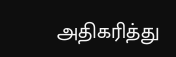அதிகரித்து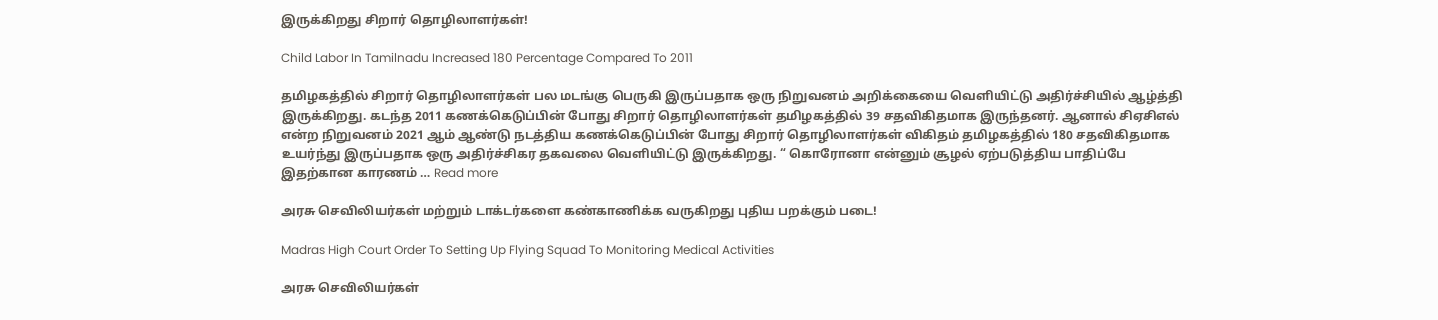இருக்கிறது சிறார் தொழிலாளர்கள்!

Child Labor In Tamilnadu Increased 180 Percentage Compared To 2011

தமிழகத்தில் சிறார் தொழிலாளர்கள் பல மடங்கு பெருகி இருப்பதாக ஒரு நிறுவனம் அறிக்கையை வெளியிட்டு அதிர்ச்சியில் ஆழ்த்தி இருக்கிறது. கடந்த 2011 கணக்கெடுப்பின் போது சிறார் தொழிலாளர்கள் தமிழகத்தில் 39 சதவிகிதமாக இருந்தனர். ஆனால் சிஏசிஎல் என்ற நிறுவனம் 2021 ஆம் ஆண்டு நடத்திய கணக்கெடுப்பின் போது சிறார் தொழிலாளர்கள் விகிதம் தமிழகத்தில் 180 சதவிகிதமாக உயர்ந்து இருப்பதாக ஒரு அதிர்ச்சிகர தகவலை வெளியிட்டு இருக்கிறது. “ கொரோனா என்னும் சூழல் ஏற்படுத்திய பாதிப்பே இதற்கான காரணம் … Read more

அரசு செவிலியர்கள் மற்றும் டாக்டர்களை கண்காணிக்க வருகிறது புதிய பறக்கும் படை!

Madras High Court Order To Setting Up Flying Squad To Monitoring Medical Activities

அரசு செவிலியர்கள்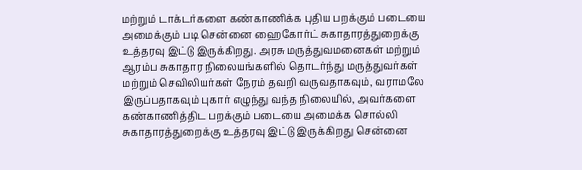மற்றும் டாக்டர்களை கண்காணிக்க புதிய பறக்கும் படையை அமைக்கும் படி சென்னை ஹைகோர்ட் சுகாதாரத்துறைக்கு உத்தரவு இட்டு இருக்கிறது. அரசு மருத்துவமனைகள் மற்றும் ஆரம்ப சுகாதார நிலையங்களில் தொடர்ந்து மருத்துவர்கள் மற்றும் செவிலியர்கள் நேரம் தவறி வருவதாகவும், வராமலே இருப்பதாகவும் புகார் எழுந்து வந்த நிலையில், அவர்களை கண்காணித்திட பறக்கும் படையை அமைக்க சொல்லி சுகாதாரத்துறைக்கு உத்தரவு இட்டு இருக்கிறது சென்னை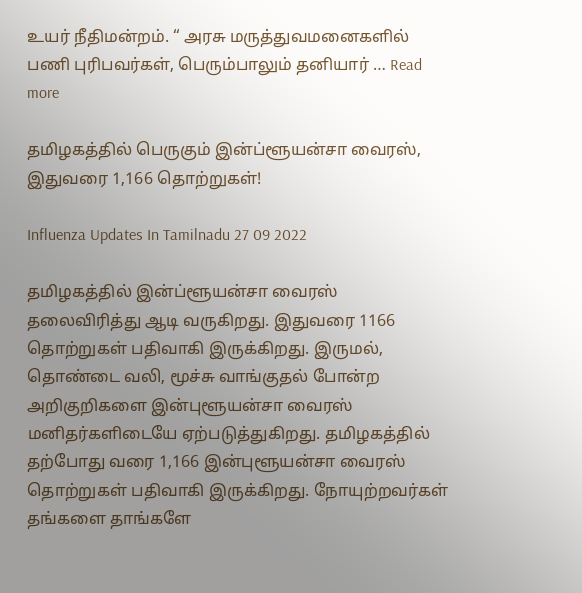உயர் நீதிமன்றம். “ அரசு மருத்துவமனைகளில் பணி புரிபவர்கள், பெரும்பாலும் தனியார் … Read more

தமிழகத்தில் பெருகும் இன்ப்ளூயன்சா வைரஸ், இதுவரை 1,166 தொற்றுகள்!

Influenza Updates In Tamilnadu 27 09 2022

தமிழகத்தில் இன்ப்ளூயன்சா வைரஸ் தலைவிரித்து ஆடி வருகிறது. இதுவரை 1166 தொற்றுகள் பதிவாகி இருக்கிறது. இருமல், தொண்டை வலி, மூச்சு வாங்குதல் போன்ற அறிகுறிகளை இன்புளூயன்சா வைரஸ் மனிதர்களிடையே ஏற்படுத்துகிறது. தமிழகத்தில் தற்போது வரை 1,166 இன்புளூயன்சா வைரஸ் தொற்றுகள் பதிவாகி இருக்கிறது. நோயுற்றவர்கள் தங்களை தாங்களே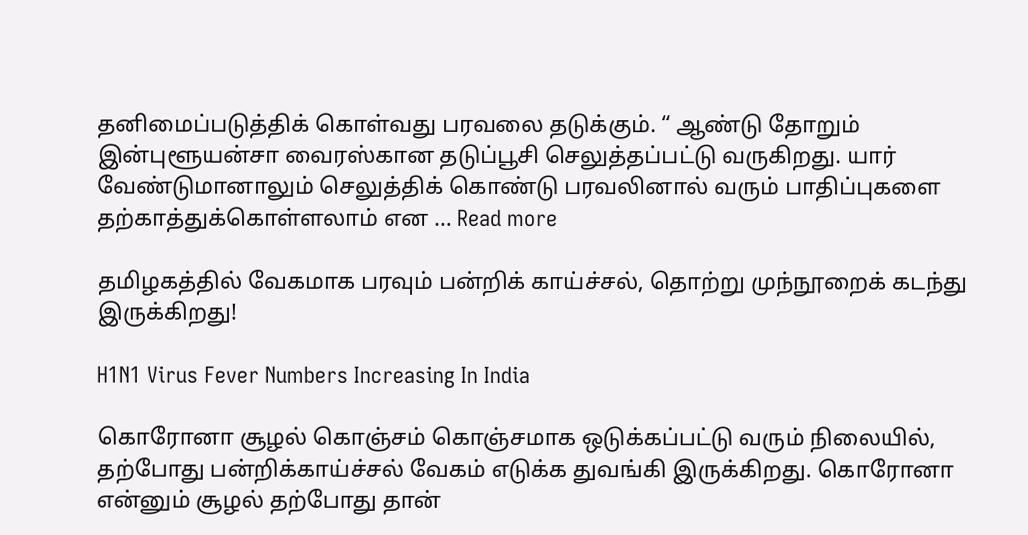தனிமைப்படுத்திக் கொள்வது பரவலை தடுக்கும். “ ஆண்டு தோறும் இன்புளூயன்சா வைரஸ்கான தடுப்பூசி செலுத்தப்பட்டு வருகிறது. யார் வேண்டுமானாலும் செலுத்திக் கொண்டு பரவலினால் வரும் பாதிப்புகளை தற்காத்துக்கொள்ளலாம் என … Read more

தமிழகத்தில் வேகமாக பரவும் பன்றிக் காய்ச்சல், தொற்று முந்நூறைக் கடந்து இருக்கிறது!

H1N1 Virus Fever Numbers Increasing In India

கொரோனா சூழல் கொஞ்சம் கொஞ்சமாக ஒடுக்கப்பட்டு வரும் நிலையில், தற்போது பன்றிக்காய்ச்சல் வேகம் எடுக்க துவங்கி இருக்கிறது. கொரோனா என்னும் சூழல் தற்போது தான்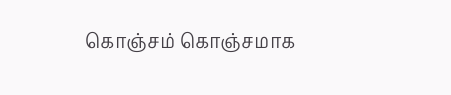கொஞ்சம் கொஞ்சமாக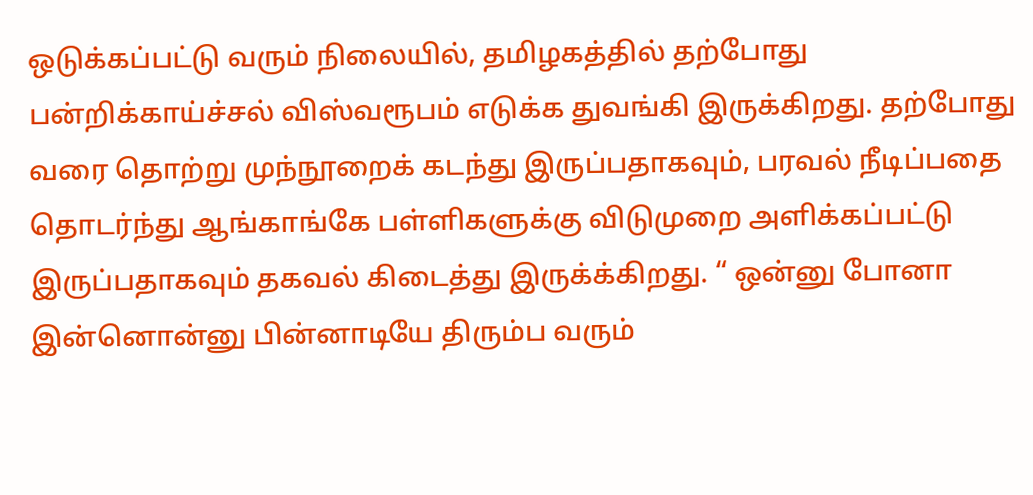ஒடுக்கப்பட்டு வரும் நிலையில், தமிழகத்தில் தற்போது பன்றிக்காய்ச்சல் விஸ்வரூபம் எடுக்க துவங்கி இருக்கிறது. தற்போது வரை தொற்று முந்நூறைக் கடந்து இருப்பதாகவும், பரவல் நீடிப்பதை தொடர்ந்து ஆங்காங்கே பள்ளிகளுக்கு விடுமுறை அளிக்கப்பட்டு இருப்பதாகவும் தகவல் கிடைத்து இருக்க்கிறது. “ ஒன்னு போனா இன்னொன்னு பின்னாடியே திரும்ப வரும்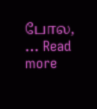போல, … Read more